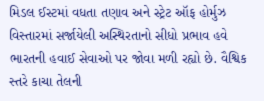મિડલ ઈસ્ટમાં વધતા તણાવ અને સ્ટ્રેટ ઑફ હોર્મુઝ વિસ્તારમાં સર્જાયેલી અસ્થિરતાનો સીધો પ્રભાવ હવે ભારતની હવાઈ સેવાઓ પર જોવા મળી રહ્યો છે. વૈશ્વિક સ્તરે કાચા તેલની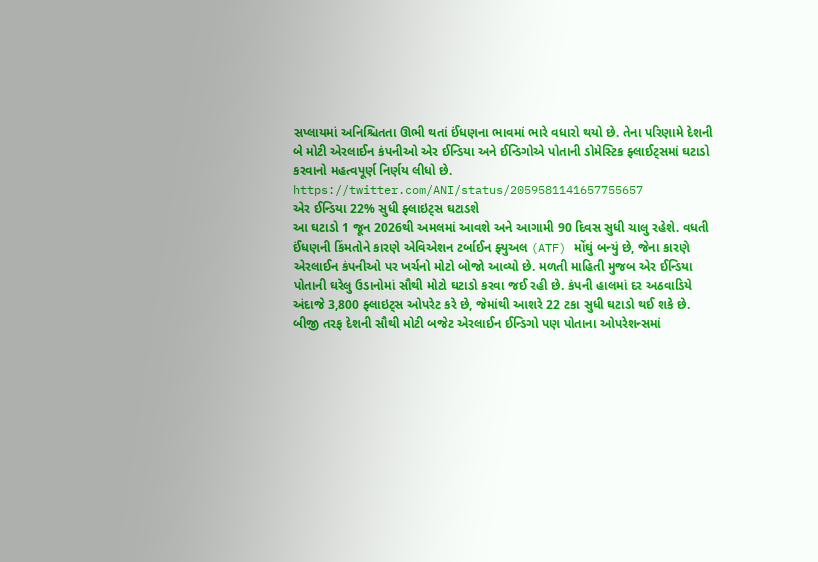સપ્લાયમાં અનિશ્ચિતતા ઊભી થતાં ઈંધણના ભાવમાં ભારે વધારો થયો છે. તેના પરિણામે દેશની બે મોટી એરલાઈન કંપનીઓ એર ઈન્ડિયા અને ઈન્ડિગોએ પોતાની ડોમેસ્ટિક ફ્લાઈટ્સમાં ઘટાડો કરવાનો મહત્વપૂર્ણ નિર્ણય લીધો છે.
https://twitter.com/ANI/status/2059581141657755657
એર ઈન્ડિયા 22% સુધી ફ્લાઇટ્સ ઘટાડશે
આ ઘટાડો 1 જૂન 2026થી અમલમાં આવશે અને આગામી 90 દિવસ સુધી ચાલુ રહેશે. વધતી ઈંધણની કિંમતોને કારણે એવિએશન ટર્બાઈન ફ્યુઅલ (ATF) મોંઘું બન્યું છે, જેના કારણે એરલાઈન કંપનીઓ પર ખર્ચનો મોટો બોજો આવ્યો છે. મળતી માહિતી મુજબ એર ઈન્ડિયા પોતાની ઘરેલુ ઉડાનોમાં સૌથી મોટો ઘટાડો કરવા જઈ રહી છે. કંપની હાલમાં દર અઠવાડિયે અંદાજે 3,800 ફ્લાઇટ્સ ઓપરેટ કરે છે, જેમાંથી આશરે 22 ટકા સુધી ઘટાડો થઈ શકે છે.
બીજી તરફ દેશની સૌથી મોટી બજેટ એરલાઈન ઈન્ડિગો પણ પોતાના ઓપરેશન્સમાં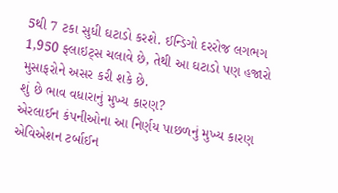5થી 7 ટકા સુધી ઘટાડો કરશે. ઈન્ડિગો દરરોજ લગભગ 1,950 ફ્લાઇટ્સ ચલાવે છે, તેથી આ ઘટાડો પણ હજારો મુસાફરોને અસર કરી શકે છે.
શું છે ભાવ વધારાનું મુખ્ય કારણ?
એરલાઈન કંપનીઓના આ નિર્ણય પાછળનું મુખ્ય કારણ એવિએશન ટર્બાઈન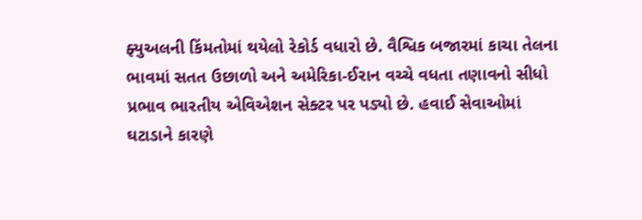ફ્યુઅલની કિંમતોમાં થયેલો રેકોર્ડ વધારો છે. વૈશ્વિક બજારમાં કાચા તેલના ભાવમાં સતત ઉછાળો અને અમેરિકા-ઈરાન વચ્ચે વધતા તણાવનો સીધો પ્રભાવ ભારતીય એવિએશન સેક્ટર પર પડ્યો છે. હવાઈ સેવાઓમાં ઘટાડાને કારણે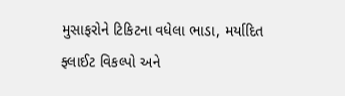મુસાફરોને ટિકિટના વધેલા ભાડા, મર્યાદિત ફ્લાઈટ વિકલ્પો અને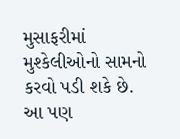મુસાફરીમાં મુશ્કેલીઓનો સામનો કરવો પડી શકે છે.
આ પણ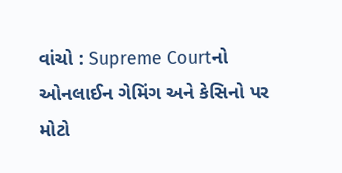વાંચો : Supreme Courtનો ઓનલાઈન ગેમિંગ અને કેસિનો પર મોટો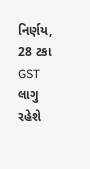નિર્ણય, 28 ટકા GST લાગુ રહેશે